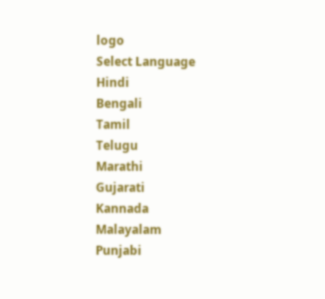logo
Select Language
Hindi
Bengali
Tamil
Telugu
Marathi
Gujarati
Kannada
Malayalam
Punjabi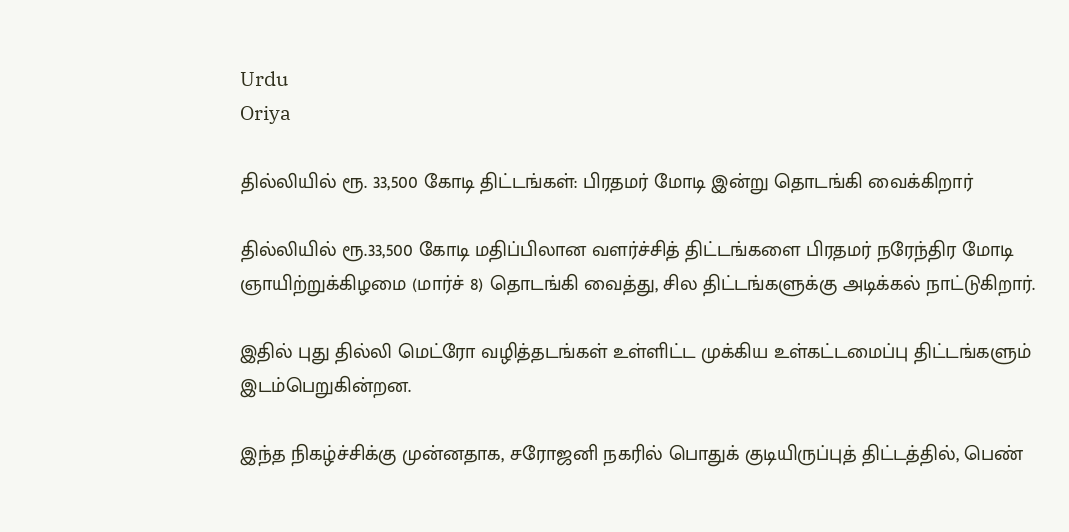Urdu
Oriya

தில்லியில் ரூ. 33,500 கோடி திட்டங்கள்: பிரதமர் மோடி இன்று தொடங்கி வைக்கிறார்

தில்லியில் ரூ.33,500 கோடி மதிப்பிலான வளர்ச்சித் திட்டங்களை பிரதமர் நரேந்திர மோடி ஞாயிற்றுக்கிழமை (மார்ச் 8) தொடங்கி வைத்து, சில திட்டங்களுக்கு அடிக்கல் நாட்டுகிறார்.

இதில் புது தில்லி மெட்ரோ வழித்தடங்கள் உள்ளிட்ட முக்கிய உள்கட்டமைப்பு திட்டங்களும் இடம்பெறுகின்றன.

இந்த நிகழ்ச்சிக்கு முன்னதாக, சரோஜனி நகரில் பொதுக் குடியிருப்புத் திட்டத்தில், பெண்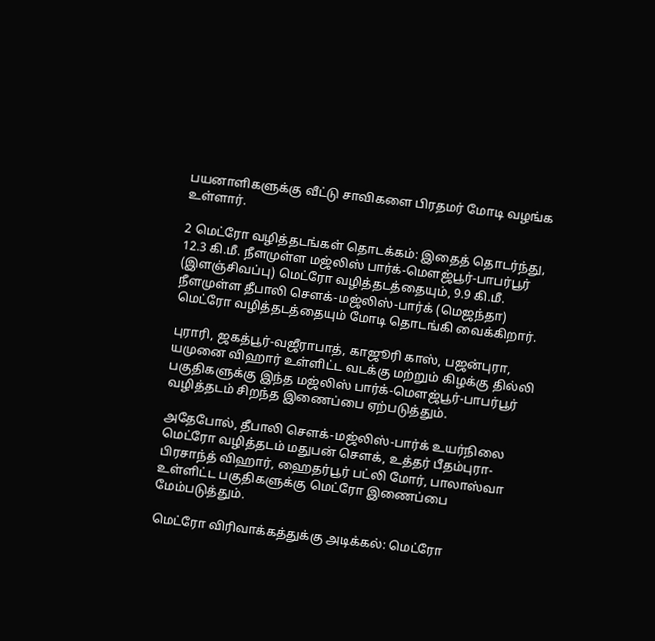பயனாளிகளுக்கு வீட்டு சாவிகளை பிரதமர் மோடி வழங்க உள்ளார்.

2 மெட்ரோ வழித்தடங்கள் தொடக்கம்: இதைத் தொடர்ந்து, 12.3 கி.மீ. நீளமுள்ள மஜ்லிஸ் பார்க்-மௌஜ்பூர்-பாபர்பூர் (இளஞ்சிவப்பு) மெட்ரோ வழித்தடத்தையும், 9.9 கி.மீ. நீளமுள்ள தீபாலி சௌக்-மஜ்லிஸ்-பார்க் (மெஜந்தா) மெட்ரோ வழித்தடத்தையும் மோடி தொடங்கி வைக்கிறார்.

புராரி, ஜகத்பூர்-வஜீராபாத், காஜூரி காஸ், பஜன்புரா, யமுனை விஹார் உள்ளிட்ட வடக்கு மற்றும் கிழக்கு தில்லி பகுதிகளுக்கு இந்த மஜ்லிஸ் பார்க்-மௌஜ்பூர்-பாபர்பூர் வழித்தடம் சிறந்த இணைப்பை ஏற்படுத்தும்.

அதேபோல், தீபாலி சௌக்-மஜ்லிஸ்-பார்க் உயர்நிலை மெட்ரோ வழித்தடம் மதுபன் சௌக், உத்தர் பீதம்புரா-பிரசாந்த் விஹார், ஹைதர்பூர் பட்லி மோர், பாலாஸ்வா உள்ளிட்ட பகுதிகளுக்கு மெட்ரோ இணைப்பை மேம்படுத்தும்.

மெட்ரோ விரிவாக்கத்துக்கு அடிக்கல்: மெட்ரோ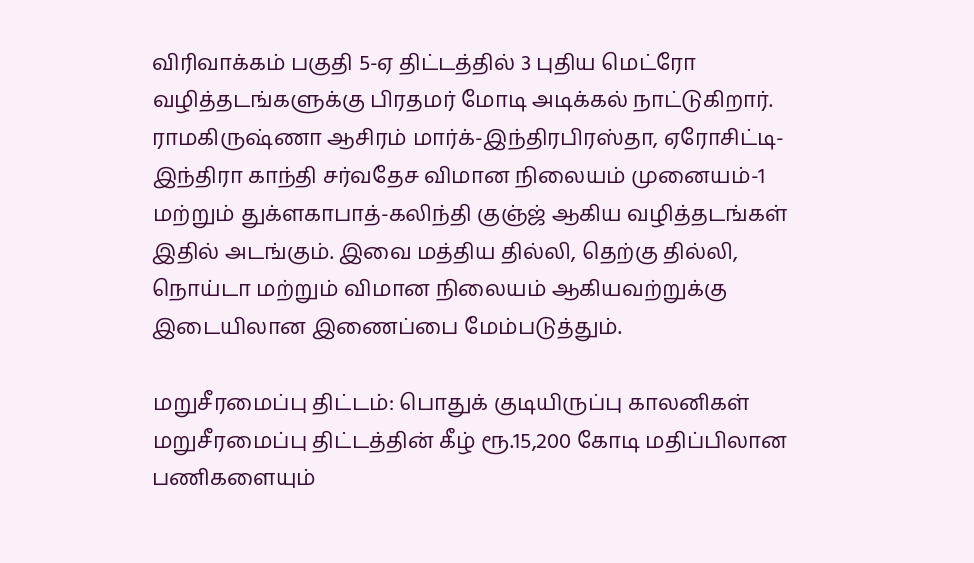விரிவாக்கம் பகுதி 5-ஏ திட்டத்தில் 3 புதிய மெட்ரோ வழித்தடங்களுக்கு பிரதமர் மோடி அடிக்கல் நாட்டுகிறார். ராமகிருஷ்ணா ஆசிரம் மார்க்-இந்திரபிரஸ்தா, ஏரோசிட்டி-இந்திரா காந்தி சர்வதேச விமான நிலையம் முனையம்-1 மற்றும் துக்ளகாபாத்-கலிந்தி குஞ்ஜ் ஆகிய வழித்தடங்கள் இதில் அடங்கும். இவை மத்திய தில்லி, தெற்கு தில்லி, நொய்டா மற்றும் விமான நிலையம் ஆகியவற்றுக்கு இடையிலான இணைப்பை மேம்படுத்தும்.

மறுசீரமைப்பு திட்டம்: பொதுக் குடியிருப்பு காலனிகள் மறுசீரமைப்பு திட்டத்தின் கீழ் ரூ.15,200 கோடி மதிப்பிலான பணிகளையும்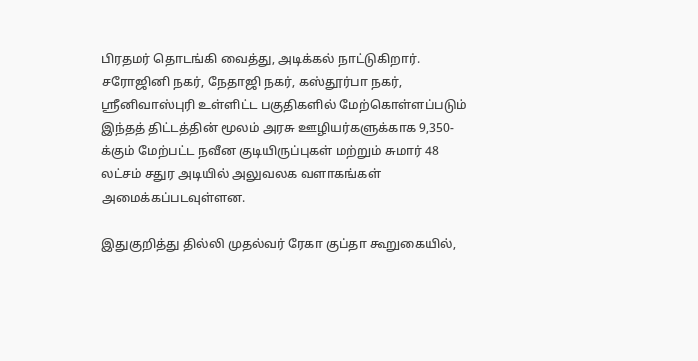பிரதமர் தொடங்கி வைத்து, அடிக்கல் நாட்டுகிறார். சரோஜினி நகர், நேதாஜி நகர், கஸ்தூர்பா நகர், ஸ்ரீனிவாஸ்புரி உள்ளிட்ட பகுதிகளில் மேற்கொள்ளப்படும் இந்தத் திட்டத்தின் மூலம் அரசு ஊழியர்களுக்காக 9,350-க்கும் மேற்பட்ட நவீன குடியிருப்புகள் மற்றும் சுமார் 48 லட்சம் சதுர அடியில் அலுவலக வளாகங்கள் அமைக்கப்படவுள்ளன.

இதுகுறித்து தில்லி முதல்வர் ரேகா குப்தா கூறுகையில்,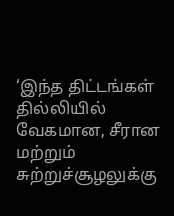‘இந்த திட்டங்கள் தில்லியில் வேகமான, சீரான மற்றும் சுற்றுச்சூழலுக்கு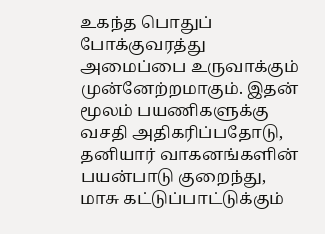உகந்த பொதுப் போக்குவரத்து அமைப்பை உருவாக்கும் முன்னேற்றமாகும். இதன் மூலம் பயணிகளுக்கு வசதி அதிகரிப்பதோடு, தனியார் வாகனங்களின் பயன்பாடு குறைந்து, மாசு கட்டுப்பாட்டுக்கும்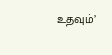உதவும்’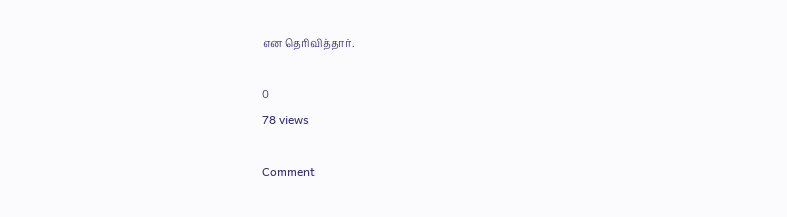என தெரிவித்தார்.

0
78 views

Comment